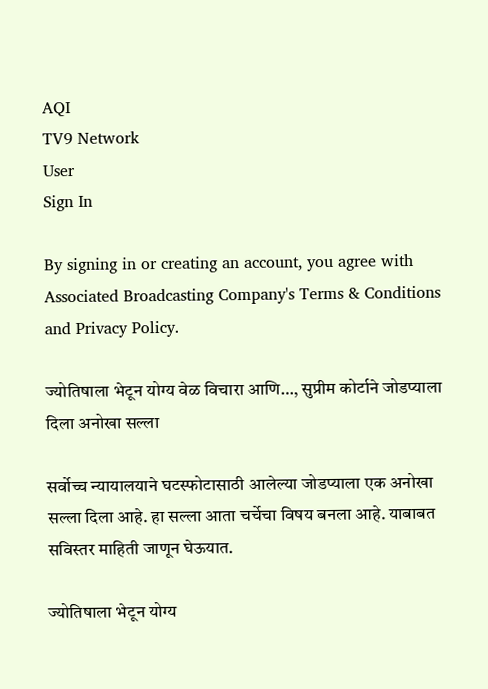AQI
TV9 Network
User
Sign In

By signing in or creating an account, you agree with Associated Broadcasting Company's Terms & Conditions and Privacy Policy.

ज्योतिषाला भेटून योग्य वेळ विचारा आणि…, सुप्रीम कोर्टाने जोडप्याला दिला अनोखा सल्ला

सर्वोच्च न्यायालयाने घटस्फोटासाठी आलेल्या जोडप्याला एक अनोखा सल्ला दिला आहे. हा सल्ला आता चर्चेचा विषय बनला आहे. याबाबत सविस्तर माहिती जाणून घेऊयात.

ज्योतिषाला भेटून योग्य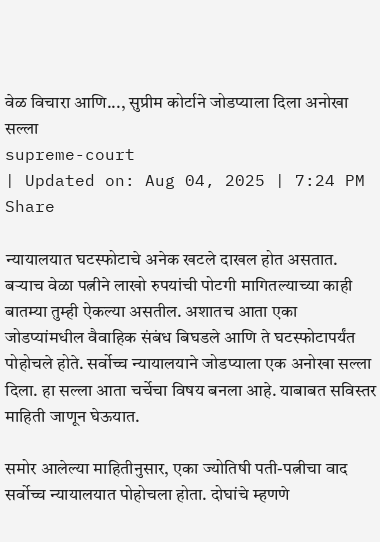वेळ विचारा आणि..., सुप्रीम कोर्टाने जोडप्याला दिला अनोखा सल्ला
supreme-court
| Updated on: Aug 04, 2025 | 7:24 PM
Share

न्यायालयात घटस्फोटाचे अनेक खटले दाखल होत असतात. बऱ्याच वेळा पत्नीने लाखो रुपयांची पोटगी मागितल्याच्या काही बातम्या तुम्ही ऐकल्या असतील. अशातच आता एका जोडप्यांमधील वैवाहिक संबंध बिघडले आणि ते घटस्फोटापर्यंत पोहोचले होते. सर्वोच्च न्यायालयाने जोडप्याला एक अनोखा सल्ला दिला. हा सल्ला आता चर्चेचा विषय बनला आहे. याबाबत सविस्तर माहिती जाणून घेऊयात.

समोर आलेल्या माहितीनुसार, एका ज्योतिषी पती-पत्नीचा वाद सर्वोच्च न्यायालयात पोहोचला होता. दोघांचे म्हणणे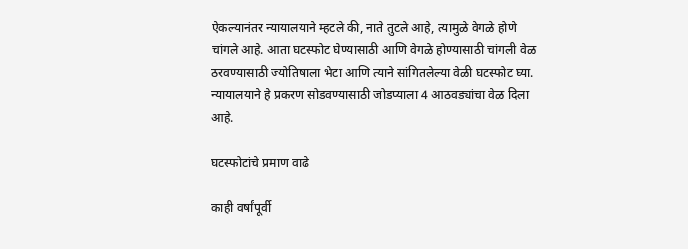ऐकल्यानंतर न्यायालयाने म्हटले की, नाते तुटले आहे, त्यामुळे वेगळे होणे चांगले आहे. आता घटस्फोट घेण्यासाठी आणि वेगळे होण्यासाठी चांगली वेळ ठरवण्यासाठी ज्योतिषाला भेटा आणि त्याने सांगितलेल्या वेळी घटस्फोट घ्या. न्यायालयाने हे प्रकरण सोडवण्यासाठी जोडप्याला 4 आठवड्यांचा वेळ दिला आहे.

घटस्फोटांचे प्रमाण वाढे

काही वर्षांपूर्वी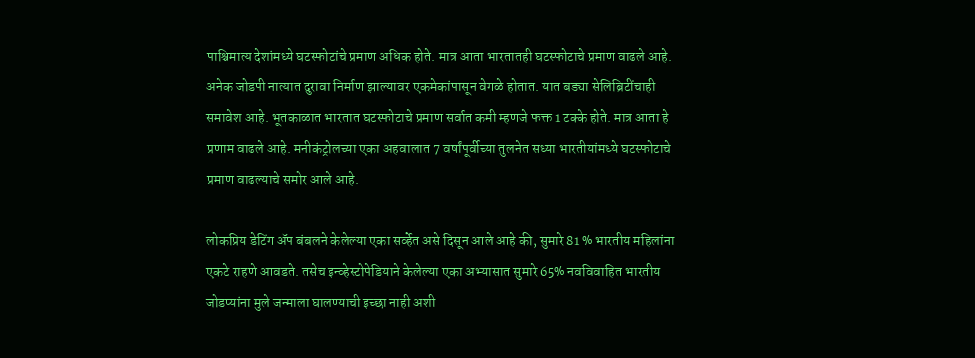पाश्चिमात्य देशांमध्ये घटस्फोटांचे प्रमाण अधिक होते. मात्र आता भारतातही घटस्फोटाचे प्रमाण वाढले आहे. अनेक जोडपी नात्यात दुरावा निर्माण झाल्यावर एकमेकांपासून वेगळे होतात. यात बड्या सेलिब्रिटींचाही समावेश आहे. भूतकाळात भारतात घटस्फोटाचे प्रमाण सर्वात कमी म्हणजे फक्त 1 टक्के होते. मात्र आता हे प्रणाम वाढले आहे. मनीकंट्रोलच्या एका अहवालात 7 वर्षांपूर्वीच्या तुलनेत सध्या भारतीयांमध्ये घटस्फोटाचे प्रमाण वाढल्याचे समोर आले आहे.

लोकप्रिय डेटिंग ॲप बंबलने केलेल्या एका सर्व्हेत असे दिसून आले आहे की, सुमारे 81 % भारतीय महिलांना एकटे राहणे आवडते. तसेच इन्व्हेस्टोपेडियाने केलेल्या एका अभ्यासात सुमारे 65% नवविवाहित भारतीय जोडप्यांना मुले जन्माला घालण्याची इच्छा नाही अशी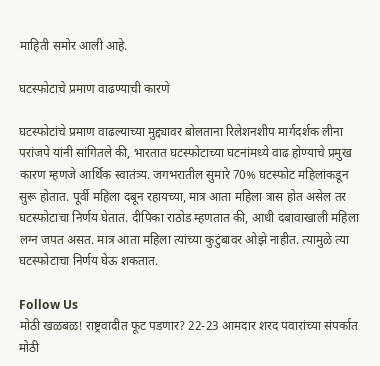माहिती समोर आली आहे.

घटस्फोटाचे प्रमाण वाढण्याची कारणे

घटस्फोटांचे प्रमाण वाढल्याच्या मुद्द्यावर बोलताना रिलेशनशीप मार्गदर्शक लीना परांजपे यांनी सांगितले की, भारतात घटस्फोटाच्या घटनांमध्ये वाढ होण्याचे प्रमुख कारण म्हणजे आर्थिक स्वातंत्र्य. जगभरातील सुमारे 70% घटस्फोट महिलांकडून सुरू होतात. पूर्वी महिला दबून रहायच्या, मात्र आता महिला त्रास होत असेल तर घटस्फोटाचा निर्णय घेतात. दीपिका राठोड म्हणतात की, आधी दबावाखाली महिला लग्न जपत असत. मात्र आता महिला त्यांच्या कुटुंबावर ओझे नाहीत. त्यामुळे त्या घटस्फोटाचा निर्णय घेऊ शकतात.

Follow Us
मोठी खळबळ! राष्ट्रवादीत फूट पडणार? 22-23 आमदार शरद पवारांच्या संपर्कात
मोठी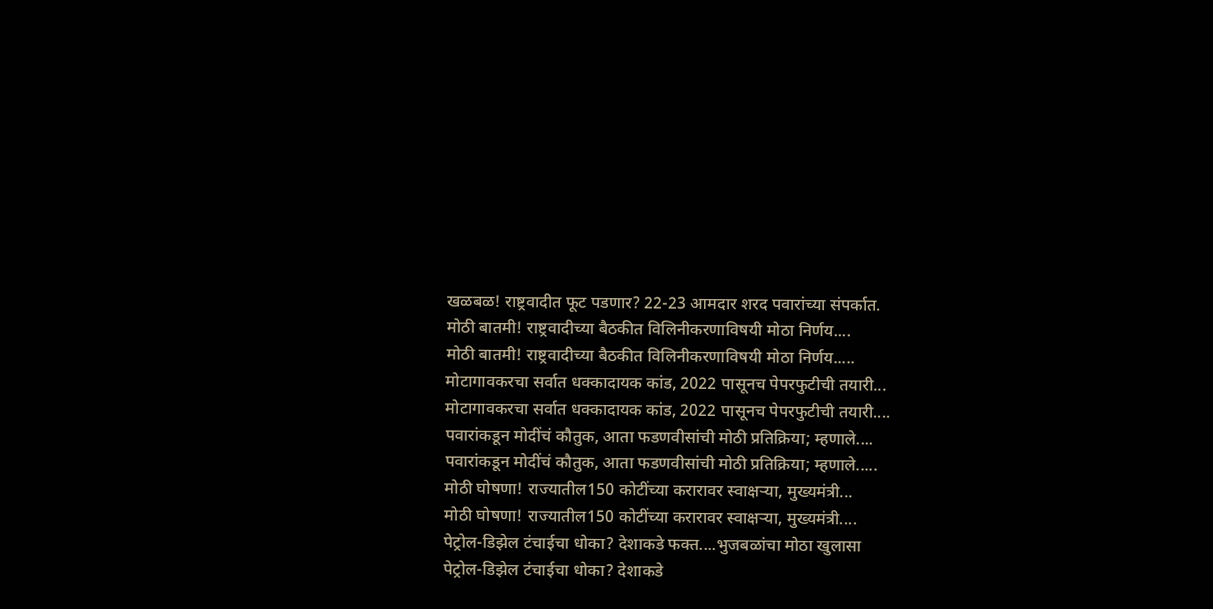खळबळ! राष्ट्रवादीत फूट पडणार? 22-23 आमदार शरद पवारांच्या संपर्कात.
मोठी बातमी! राष्ट्रवादीच्या बैठकीत विलिनीकरणाविषयी मोठा निर्णय....
मोठी बातमी! राष्ट्रवादीच्या बैठकीत विलिनीकरणाविषयी मोठा निर्णय.....
मोटागावकरचा सर्वात धक्कादायक कांड, 2022 पासूनच पेपरफुटीची तयारी...
मोटागावकरचा सर्वात धक्कादायक कांड, 2022 पासूनच पेपरफुटीची तयारी....
पवारांकडून मोदींचं कौतुक, आता फडणवीसांची मोठी प्रतिक्रिया; म्हणाले....
पवारांकडून मोदींचं कौतुक, आता फडणवीसांची मोठी प्रतिक्रिया; म्हणाले.....
मोठी घोषणा! राज्यातील150 कोटींच्या करारावर स्वाक्षऱ्या, मुख्यमंत्री...
मोठी घोषणा! राज्यातील150 कोटींच्या करारावर स्वाक्षऱ्या, मुख्यमंत्री....
पेट्रोल-डिझेल टंचाईचा धोका? देशाकडे फक्त....भुजबळांचा मोठा खुलासा
पेट्रोल-डिझेल टंचाईचा धोका? देशाकडे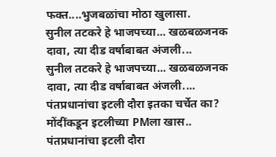फक्त....भुजबळांचा मोठा खुलासा.
सुनील तटकरे हे भाजपच्या... खळबळजनक दावा, त्या दीड वर्षाबाबत अंजली...
सुनील तटकरे हे भाजपच्या... खळबळजनक दावा, त्या दीड वर्षाबाबत अंजली....
पंतप्रधानांचा इटली दौरा इतका चर्चेत का? मोंदींकडून इटलीच्या PMला खास..
पंतप्रधानांचा इटली दौरा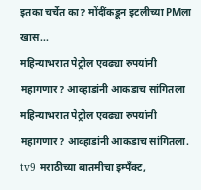इतका चर्चेत का? मोंदींकडून इटलीच्या PMला खास...
महिन्याभरात पेट्रोल एवढ्या रुपयांनी महागणार? आव्हाडांनी आकडाच सांगितला
महिन्याभरात पेट्रोल एवढ्या रुपयांनी महागणार? आव्हाडांनी आकडाच सांगितला.
tv9 मराठीच्या बातमीचा इम्पँक्ट,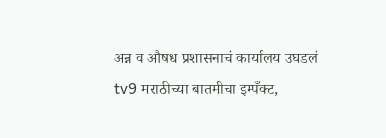अन्न व औषध प्रशासनाचं कार्यालय उघडलं
tv9 मराठीच्या बातमीचा इम्पँक्ट,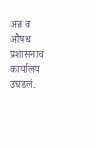अन्न व औषध प्रशासनाचं कार्यालय उघडलं.